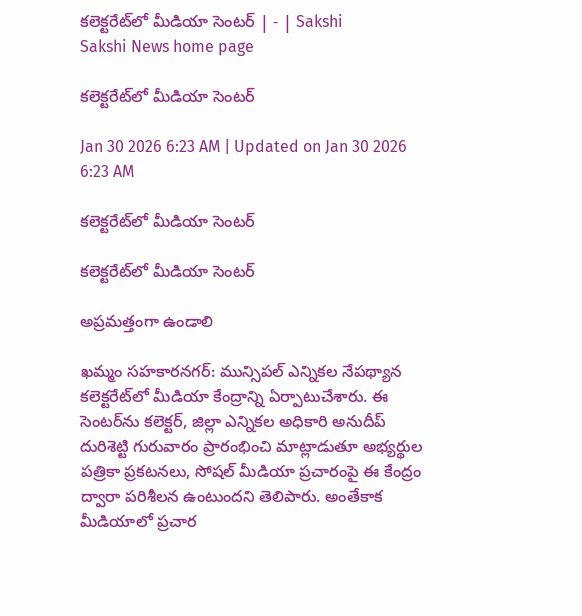కలెక్టరేట్‌లో మీడియా సెంటర్‌ | - | Sakshi
Sakshi News home page

కలెక్టరేట్‌లో మీడియా సెంటర్‌

Jan 30 2026 6:23 AM | Updated on Jan 30 2026 6:23 AM

కలెక్టరేట్‌లో మీడియా సెంటర్‌

కలెక్టరేట్‌లో మీడియా సెంటర్‌

అప్రమత్తంగా ఉండాలి

ఖమ్మం సహకారనగర్‌: మున్సిపల్‌ ఎన్నికల నేపథ్యాన కలెక్టరేట్‌లో మీడియా కేంద్రాన్ని ఏర్పాటుచేశారు. ఈ సెంటర్‌ను కలెక్టర్‌, జిల్లా ఎన్నికల అధికారి అనుదీప్‌ దురిశెట్టి గురువారం ప్రారంభించి మాట్లాడుతూ అభ్యర్థుల పత్రికా ప్రకటనలు, సోషల్‌ మీడియా ప్రచారంపై ఈ కేంద్రం ద్వారా పరిశీలన ఉంటుందని తెలిపారు. అంతేకాక మీడియాలో ప్రచార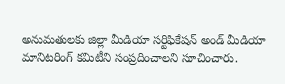అనుమతులకు జిల్లా మీడియా సర్టిఫికేషన్‌ అండ్‌ మీడియా మానిటరింగ్‌ కమిటీని సంప్రదించాలని సూచించారు.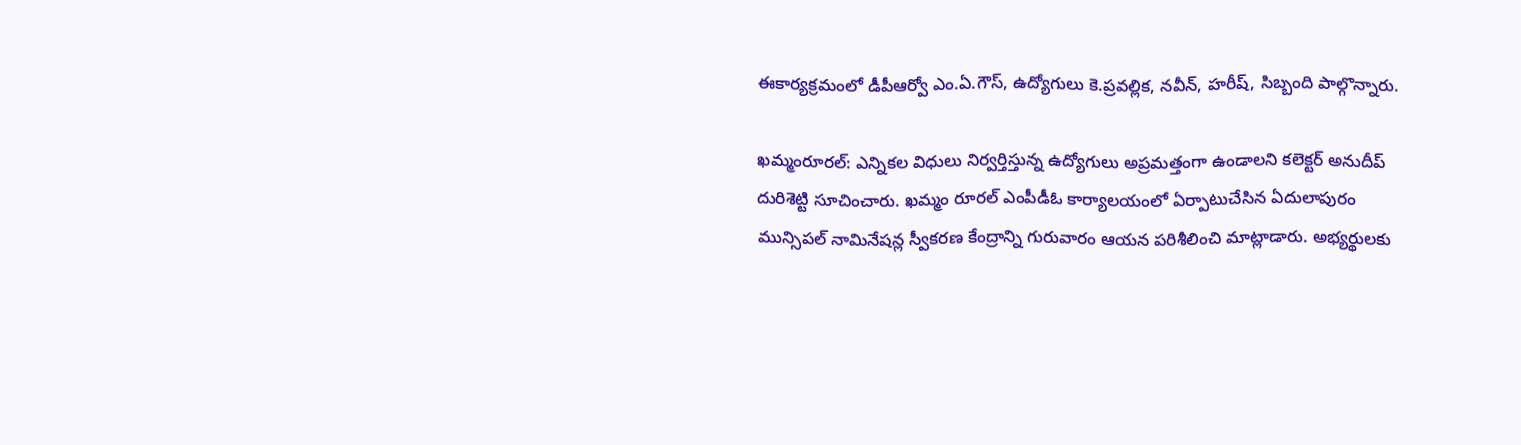ఈకార్యక్రమంలో డీపీఆర్వో ఎం.ఏ.గౌస్‌, ఉద్యోగులు కె.ప్రవల్లిక, నవీన్‌, హరీష్‌, సిబ్బంది పాల్గొన్నారు.

ఖమ్మంరూరల్‌: ఎన్నికల విధులు నిర్వర్తిస్తున్న ఉద్యోగులు అప్రమత్తంగా ఉండాలని కలెక్టర్‌ అనుదీప్‌ దురిశెట్టి సూచించారు. ఖమ్మం రూరల్‌ ఎంపీడీఓ కార్యాలయంలో ఏర్పాటుచేసిన ఏదులాపురం మున్సిపల్‌ నామినేషన్ల స్వీకరణ కేంద్రాన్ని గురువారం ఆయన పరిశీలించి మాట్లాడారు. అభ్యర్థులకు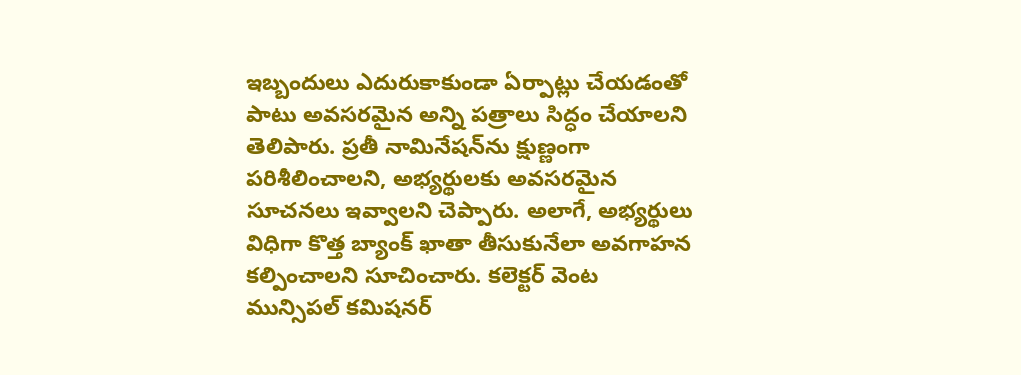ఇబ్బందులు ఎదురుకాకుండా ఏర్పాట్లు చేయడంతో పాటు అవసరమైన అన్ని పత్రాలు సిద్ధం చేయాలని తెలిపారు. ప్రతీ నామినేషన్‌ను క్షుణ్ణంగా పరిశీలించాలని, అభ్యర్థులకు అవసరమైన సూచనలు ఇవ్వాలని చెప్పారు. అలాగే, అభ్యర్థులు విధిగా కొత్త బ్యాంక్‌ ఖాతా తీసుకునేలా అవగాహన కల్పించాలని సూచించారు. కలెక్టర్‌ వెంట మున్సిపల్‌ కమిషనర్‌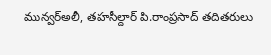మున్వర్‌అలీ, తహసీల్దార్‌ పి.రాంప్రసాద్‌ తదితరులు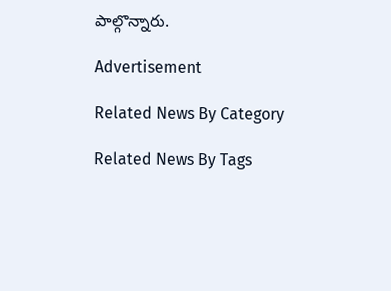పాల్గొన్నారు.

Advertisement

Related News By Category

Related News By Tags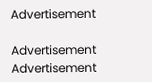Advertisement

Advertisement
Advertisement